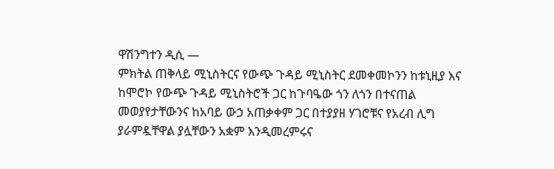ዋሽንግተን ዲሲ —
ምክትል ጠቅላይ ሚኒስትርና የውጭ ጉዳይ ሚኒስትር ደመቀመኮንን ከቱኒዚያ እና ከሞሮኮ የውጭ ጉዳይ ሚኒስትሮች ጋር ከጉባዔው ጎን ለጎን በተናጠል መወያየታቸውንና ከአባይ ውኃ አጠቃቀም ጋር በተያያዘ ሃገሮቹና የአረብ ሊግ ያራምዷቸዋል ያሏቸውን አቋም እንዲመረምሩና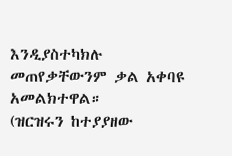እንዲያስተካክሉ መጠየቃቸውንም ቃል አቀባዩ አመልክተዋል።
(ዝርዝሩን ከተያያዘው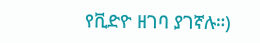የቪድዮ ዘገባ ያገኛሉ።)